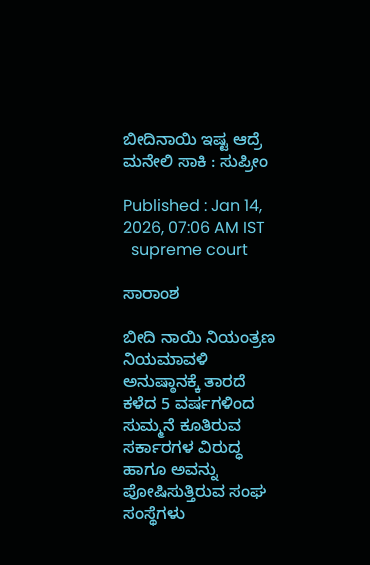ಬೀದಿನಾಯಿ ಇಷ್ಟ ಆದ್ರೆ ಮನೇಲಿ ಸಾಕಿ : ಸುಪ್ರೀಂ

Published : Jan 14, 2026, 07:06 AM IST
  supreme court

ಸಾರಾಂಶ

ಬೀದಿ ನಾಯಿ ನಿಯಂತ್ರಣ ನಿಯಮಾವಳಿ ಅನುಷ್ಠಾನಕ್ಕೆ ತಾರದೆ ಕಳೆದ 5 ವರ್ಷಗಳಿಂದ ಸುಮ್ಮನೆ ಕೂತಿರುವ ಸರ್ಕಾರಗಳ ವಿರುದ್ಧ ಹಾಗೂ ಅವನ್ನು ಪೋಷಿಸುತ್ತಿರುವ ಸಂಘ ಸಂಸ್ಥೆಗಳು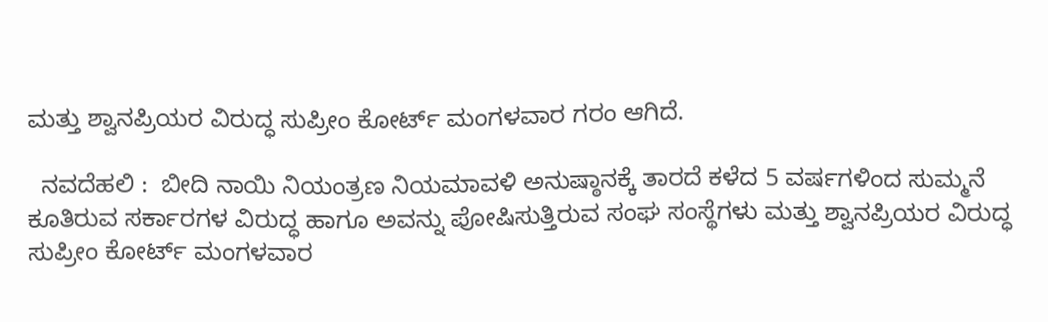ಮತ್ತು ಶ್ವಾನಪ್ರಿಯರ ವಿರುದ್ಧ ಸುಪ್ರೀಂ ಕೋರ್ಟ್‌ ಮಂಗಳವಾರ ಗರಂ ಆಗಿದೆ.

  ನವದೆಹಲಿ :  ಬೀದಿ ನಾಯಿ ನಿಯಂತ್ರಣ ನಿಯಮಾವಳಿ ಅನುಷ್ಠಾನಕ್ಕೆ ತಾರದೆ ಕಳೆದ 5 ವರ್ಷಗಳಿಂದ ಸುಮ್ಮನೆ ಕೂತಿರುವ ಸರ್ಕಾರಗಳ ವಿರುದ್ಧ ಹಾಗೂ ಅವನ್ನು ಪೋಷಿಸುತ್ತಿರುವ ಸಂಘ ಸಂಸ್ಥೆಗಳು ಮತ್ತು ಶ್ವಾನಪ್ರಿಯರ ವಿರುದ್ಧ ಸುಪ್ರೀಂ ಕೋರ್ಟ್‌ ಮಂಗಳವಾರ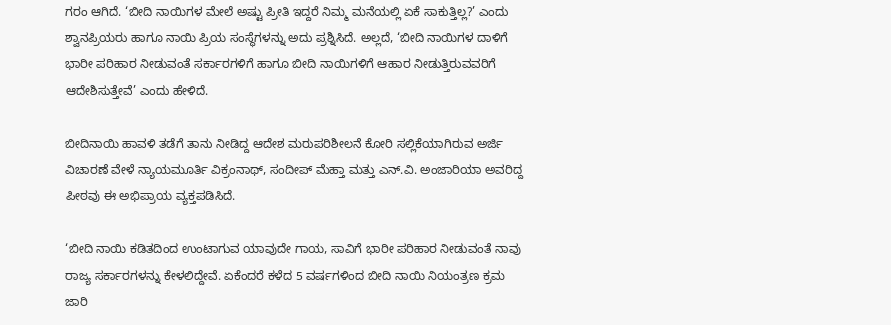ಗರಂ ಆಗಿದೆ. ‘ಬೀದಿ ನಾಯಿಗಳ ಮೇಲೆ ಅಷ್ಟು ಪ್ರೀತಿ ಇದ್ದರೆ ನಿಮ್ಮ ಮನೆಯಲ್ಲಿ ಏಕೆ ಸಾಕುತ್ತಿಲ್ಲ?’ ಎಂದು ಶ್ವಾನಪ್ರಿಯರು ಹಾಗೂ ನಾಯಿ ಪ್ರಿಯ ಸಂಸ್ಥೆಗಳನ್ನು ಅದು ಪ್ರಶ್ನಿಸಿದೆ. ಅಲ್ಲದೆ, ‘ಬೀದಿ ನಾಯಿಗಳ ದಾಳಿಗೆ ಭಾರೀ ಪರಿಹಾರ ನೀಡುವಂತೆ ಸರ್ಕಾರಗಳಿಗೆ ಹಾಗೂ ಬೀದಿ ನಾಯಿಗಳಿಗೆ ಆಹಾರ ನೀಡುತ್ತಿರುವವರಿಗೆ ಆದೇಶಿಸುತ್ತೇವೆ’ ಎಂದು ಹೇಳಿದೆ.

ಬೀದಿನಾಯಿ ಹಾವಳಿ ತಡೆಗೆ ತಾನು ನೀಡಿದ್ದ ಆದೇಶ ಮರುಪರಿಶೀಲನೆ ಕೋರಿ ಸಲ್ಲಿಕೆಯಾಗಿರುವ ಅರ್ಜಿ ವಿಚಾರಣೆ ವೇಳೆ ನ್ಯಾಯಮೂರ್ತಿ ವಿಕ್ರಂನಾಥ್‌, ಸಂದೀಪ್‌ ಮೆಹ್ತಾ ಮತ್ತು ಎನ್‌.ವಿ. ಅಂಜಾರಿಯಾ ಅವರಿದ್ದ ಪೀಠವು ಈ ಅಭಿಪ್ರಾಯ ವ್ಯಕ್ತಪಡಿಸಿದೆ.

‘ಬೀದಿ ನಾಯಿ ಕಡಿತದಿಂದ ಉಂಟಾಗುವ ಯಾವುದೇ ಗಾಯ, ಸಾವಿಗೆ ಭಾರೀ ಪರಿಹಾರ ನೀಡುವಂತೆ ನಾವು ರಾಜ್ಯ ಸರ್ಕಾರಗಳನ್ನು ಕೇಳಲಿದ್ದೇವೆ. ಏಕೆಂದರೆ ಕಳೆದ 5 ವರ್ಷಗಳಿಂದ ಬೀದಿ ನಾಯಿ ನಿಯಂತ್ರಣ ಕ್ರಮ ಜಾರಿ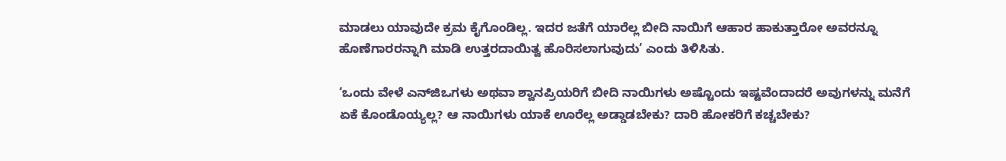ಮಾಡಲು ಯಾವುದೇ ಕ್ರಮ ಕೈಗೊಂಡಿಲ್ಲ. ಇದರ ಜತೆಗೆ ಯಾರೆಲ್ಲ ಬೀದಿ ನಾಯಿಗೆ ಆಹಾರ ಹಾಕುತ್ತಾರೋ ಅವರನ್ನೂ ಹೊಣೆಗಾರರನ್ನಾಗಿ ಮಾಡಿ ಉತ್ತರದಾಯಿತ್ವ ಹೊರಿಸಲಾಗುವುದು’ ಎಂದು ತಿಳಿಸಿತು.

‘ಒಂದು ವೇಳೆ ಎನ್‌ಜಿಒಗಳು ಅಥವಾ ಶ್ವಾನಪ್ರಿಯರಿಗೆ ಬೀದಿ ನಾಯಿಗಳು ಅಷ್ಟೊಂದು ಇಷ್ಟವೆಂದಾದರೆ ಅವುಗಳನ್ನು ಮನೆಗೆ ಏಕೆ ಕೊಂಡೊಯ್ಯಲ್ಲ? ಆ ನಾಯಿಗಳು ಯಾಕೆ ಊರೆಲ್ಲ ಅಡ್ಡಾಡಬೇಕು? ದಾರಿ ಹೋಕರಿಗೆ ಕಚ್ಚಬೇಕು?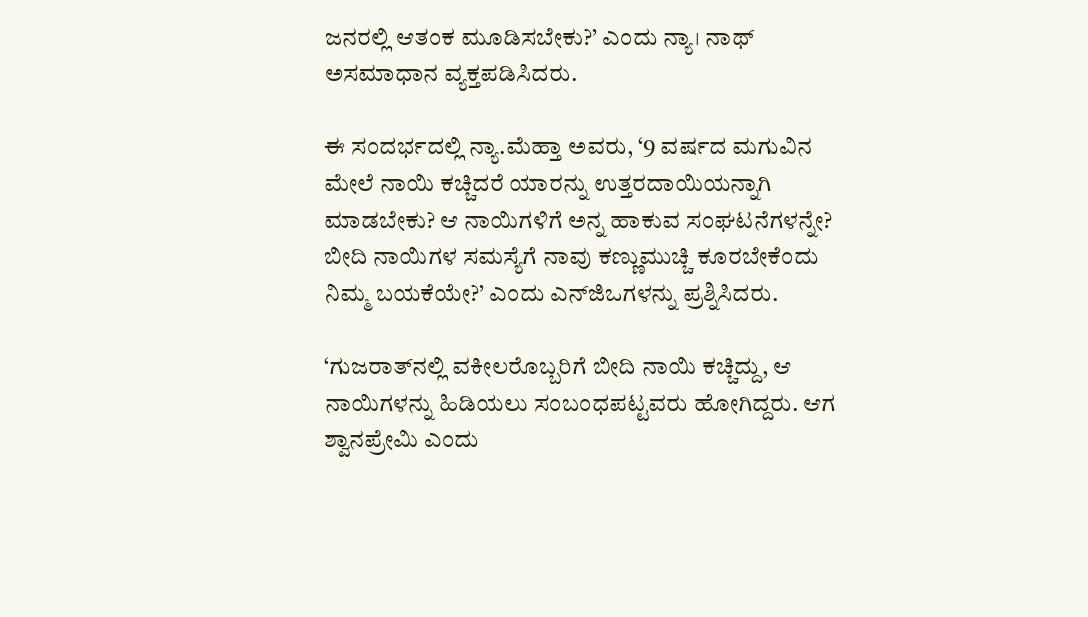ಜನರಲ್ಲಿ ಆತಂಕ ಮೂಡಿಸಬೇಕು?’ ಎಂದು ನ್ಯಾ। ನಾಥ್‌ ಅಸಮಾಧಾನ ವ್ಯಕ್ತಪಡಿಸಿದರು.

ಈ ಸಂದರ್ಭದಲ್ಲಿ ನ್ಯಾ.ಮೆಹ್ತಾ ಅವರು, ‘9 ವರ್ಷದ ಮಗುವಿನ ಮೇಲೆ ನಾಯಿ ಕಚ್ಚಿದರೆ ಯಾರನ್ನು ಉತ್ತರದಾಯಿಯನ್ನಾಗಿ ಮಾಡಬೇಕು? ಆ ನಾಯಿಗಳಿಗೆ ಅನ್ನ ಹಾಕುವ ಸಂಘಟನೆಗಳನ್ನೇ? ಬೀದಿ ನಾಯಿಗಳ ಸಮಸ್ಯೆಗೆ ನಾವು ಕಣ್ಣುಮುಚ್ಚಿ ಕೂರಬೇಕೆಂದು ನಿಮ್ಮ ಬಯಕೆಯೇ?’ ಎಂದು ಎನ್‌ಜಿಒಗಳನ್ನು ಪ್ರಶ್ನಿಸಿದರು.

‘ಗುಜರಾತ್‌ನಲ್ಲಿ ವಕೀಲರೊಬ್ಬರಿಗೆ ಬೀದಿ ನಾಯಿ ಕಚ್ಚಿದ್ದು, ಆ ನಾಯಿಗಳನ್ನು ಹಿಡಿಯಲು ಸಂಬಂಧಪಟ್ಟವರು ಹೋಗಿದ್ದರು. ಆಗ ಶ್ವಾನಪ್ರೇಮಿ ಎಂದು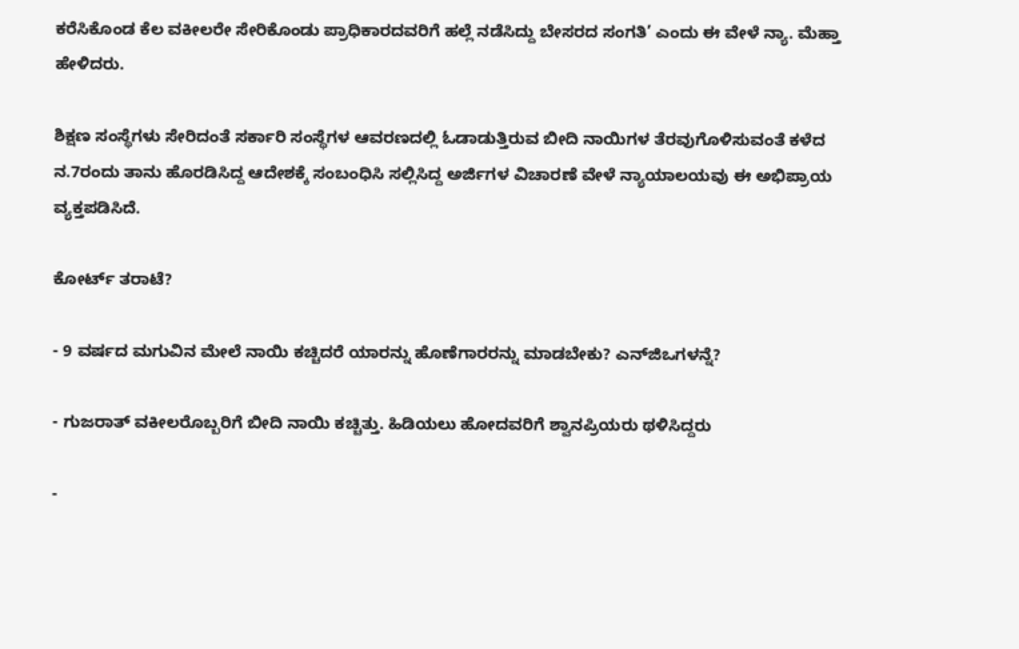ಕರೆಸಿಕೊಂಡ ಕೆಲ ವಕೀಲರೇ ಸೇರಿಕೊಂಡು ಪ್ರಾಧಿಕಾರದವರಿಗೆ ಹಲ್ಲೆ ನಡೆಸಿದ್ದು ಬೇಸರದ ಸಂಗತಿ’ ಎಂದು ಈ ವೇಳೆ ನ್ಯಾ. ಮೆಹ್ತಾ ಹೇಳಿದರು.

ಶಿಕ್ಷಣ ಸಂಸ್ಥೆಗಳು ಸೇರಿದಂತೆ ಸರ್ಕಾರಿ ಸಂಸ್ಥೆಗಳ ಆವರಣದಲ್ಲಿ ಓಡಾಡುತ್ತಿರುವ ಬೀದಿ ನಾಯಿಗಳ ತೆರವುಗೊಳಿಸುವಂತೆ ಕಳೆದ ನ.7ರಂದು ತಾನು ಹೊರಡಿಸಿದ್ದ ಆದೇಶಕ್ಕೆ ಸಂಬಂಧಿಸಿ ಸಲ್ಲಿಸಿದ್ದ ಅರ್ಜಿಗಳ ವಿಚಾರಣೆ ವೇಳೆ ನ್ಯಾಯಾಲಯವು ಈ ಅಭಿಪ್ರಾಯ ವ್ಯಕ್ತಪಡಿಸಿದೆ.

ಕೋರ್ಟ್‌ ತರಾಟೆ?

- 9 ವರ್ಷದ ಮಗುವಿನ ಮೇಲೆ ನಾಯಿ ಕಚ್ಚಿದರೆ ಯಾರನ್ನು ಹೊಣೆಗಾರರನ್ನು ಮಾಡಬೇಕು? ಎನ್‌ಜಿಒಗಳನ್ನೆ?

- ಗುಜರಾತ್‌ ವಕೀಲರೊಬ್ಬರಿಗೆ ಬೀದಿ ನಾಯಿ ಕಚ್ಚಿತ್ತು. ಹಿಡಿಯಲು ಹೋದವರಿಗೆ ಶ್ವಾನಪ್ರಿಯರು ಥಳಿಸಿದ್ದರು

-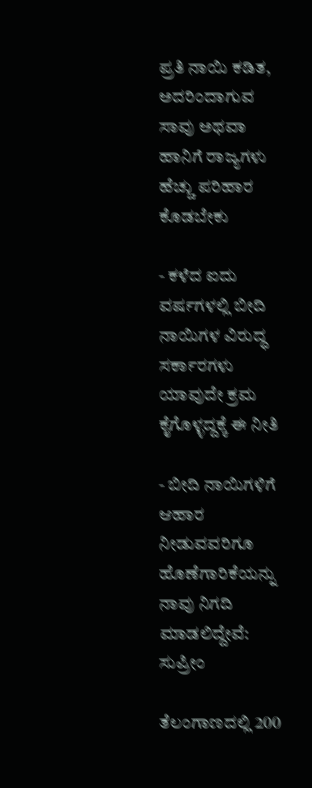ಪ್ರತಿ ನಾಯಿ ಕಡಿತ, ಅದರಿಂದಾಗುವ ಸಾವು ಅಥವಾ ಹಾನಿಗೆ ರಾಜ್ಯಗಳು ಹೆಚ್ಚು ಪರಿಹಾರ ಕೊಡಬೇಕು

- ಕಳೆದ ಐದು ವರ್ಷಗಳಲ್ಲಿ ಬೀದಿ ನಾಯಿಗಳ ವಿರುದ್ಧ ಸರ್ಕಾರಗಳು ಯಾವುದೇ ಕ್ರಮ ಕೈಗೊಳ್ಳದ್ದಕ್ಕೆ ಈ ನೀತಿ

- ಬೀದಿ ನಾಯಿಗಳಿಗೆ ಆಹಾರ ನೀಡುವವರಿಗೂ ಹೊಣೆಗಾರಿಕೆಯನ್ನು ನಾವು ನಿಗದಿ ಮಾಡಲಿದ್ದೇವೆ: ಸುಪ್ರೀಂ

ತೆಲಂಗಾಣದಲ್ಲಿ 200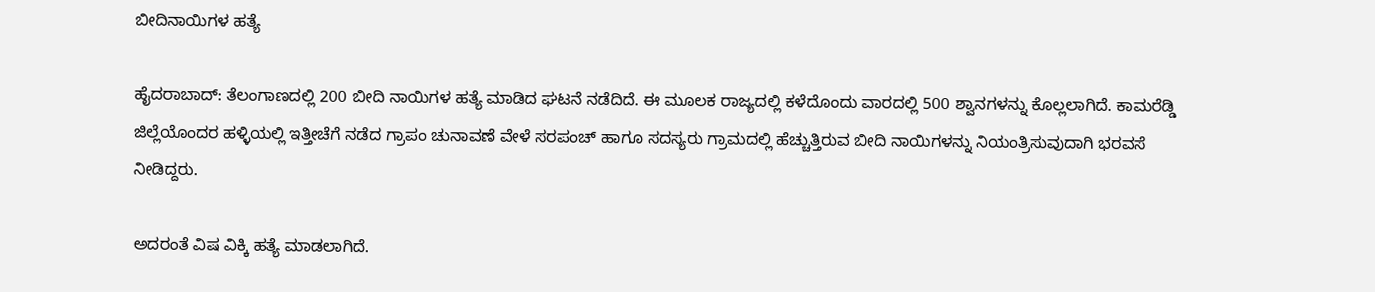ಬೀದಿನಾಯಿಗಳ ಹತ್ಯೆ

ಹೈದರಾಬಾದ್‌: ತೆಲಂಗಾಣದಲ್ಲಿ 200 ಬೀದಿ ನಾಯಿಗಳ ಹತ್ಯೆ ಮಾಡಿದ ಘಟನೆ ನಡೆದಿದೆ. ಈ ಮೂಲಕ ರಾಜ್ಯದಲ್ಲಿ ಕಳೆದೊಂದು ವಾರದಲ್ಲಿ 500 ಶ್ವಾನಗಳನ್ನು ಕೊಲ್ಲಲಾಗಿದೆ. ಕಾಮರೆಡ್ಡಿ ಜಿಲ್ಲೆಯೊಂದರ ಹಳ್ಳಿಯಲ್ಲಿ ಇತ್ತೀಚೆಗೆ ನಡೆದ ಗ್ರಾಪಂ ಚುನಾವಣೆ ವೇಳೆ ಸರಪಂಚ್‌ ಹಾಗೂ ಸದಸ್ಯರು ಗ್ರಾಮದಲ್ಲಿ ಹೆಚ್ಚುತ್ತಿರುವ ಬೀದಿ ನಾಯಿಗಳನ್ನು ನಿಯಂತ್ರಿಸುವುದಾಗಿ ಭರವಸೆ ನೀಡಿದ್ದರು.

ಅದರಂತೆ ವಿಷ ವಿಕ್ಕಿ ಹತ್ಯೆ ಮಾಡಲಾಗಿದೆ.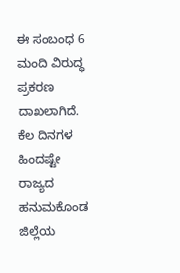ಈ ಸಂಬಂಧ 6 ಮಂದಿ ವಿರುದ್ಧ ಪ್ರಕರಣ ದಾಖಲಾಗಿದೆ. ಕೆಲ ದಿನಗಳ ಹಿಂದಷ್ಟೇ ರಾಜ್ಯದ ಹನುಮಕೊಂಡ ಜಿಲ್ಲೆಯ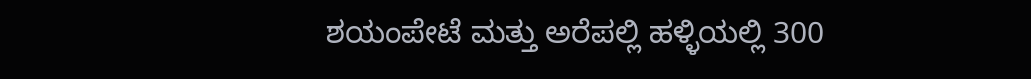ಶಯಂಪೇಟೆ ಮತ್ತು ಅರೆಪಲ್ಲಿ ಹಳ್ಳಿಯಲ್ಲಿ 300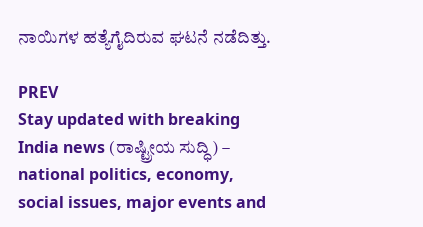ನಾಯಿಗಳ ಹತ್ಯೆಗೈದಿರುವ ಘಟನೆ ನಡೆದಿತ್ತು.

PREV
Stay updated with breaking India news (ರಾಷ್ಟ್ರೀಯ ಸುದ್ಧಿ) – national politics, economy, social issues, major events and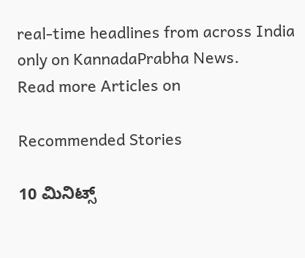real‑time headlines from across India only on KannadaPrabha News.
Read more Articles on

Recommended Stories

10 ಮಿನಿಟ್ಸ್‌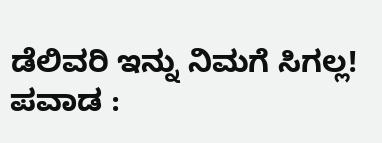ಡೆಲಿವರಿ ಇನ್ನು ನಿಮಗೆ ಸಿಗಲ್ಲ!
ಪವಾಡ :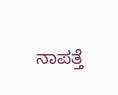ನಾಪತ್ತೆ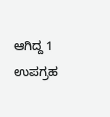ಆಗಿದ್ದ 1 ಉಪಗ್ರಹ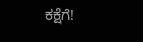ಕಕ್ಷೆಗೆ!